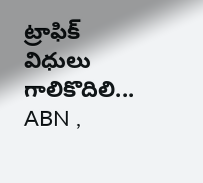ట్రాఫిక్ విధులు గాలికొదిలి...
ABN ,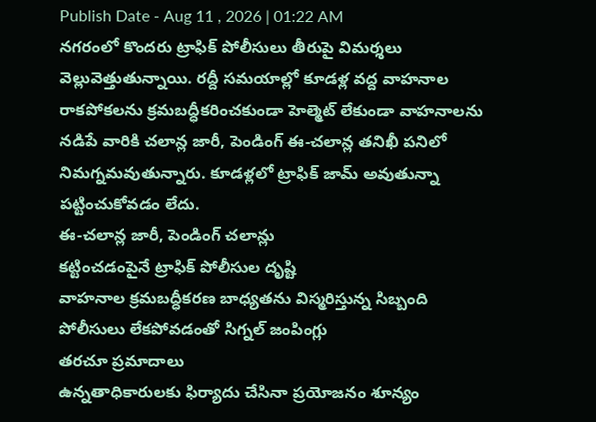Publish Date - Aug 11 , 2026 | 01:22 AM
నగరంలో కొందరు ట్రాఫిక్ పోలీసులు తీరుపై విమర్శలు వెల్లువెత్తుతున్నాయి. రద్దీ సమయాల్లో కూడళ్ల వద్ద వాహనాల రాకపోకలను క్రమబద్ధీకరించకుండా హెల్మెట్ లేకుండా వాహనాలను నడిపే వారికి చలాన్ల జారీ, పెండింగ్ ఈ-చలాన్ల తనిఖీ పనిలో నిమగ్నమవుతున్నారు. కూడళ్లలో ట్రాఫిక్ జామ్ అవుతున్నా పట్టించుకోవడం లేదు.
ఈ-చలాన్ల జారీ, పెండింగ్ చలాన్లు
కట్టించడంపైనే ట్రాఫిక్ పోలీసుల దృష్టి
వాహనాల క్రమబద్ధీకరణ బాధ్యతను విస్మరిస్తున్న సిబ్బంది
పోలీసులు లేకపోవడంతో సిగ్నల్ జంపింగ్లు
తరచూ ప్రమాదాలు
ఉన్నతాధికారులకు ఫిర్యాదు చేసినా ప్రయోజనం శూన్యం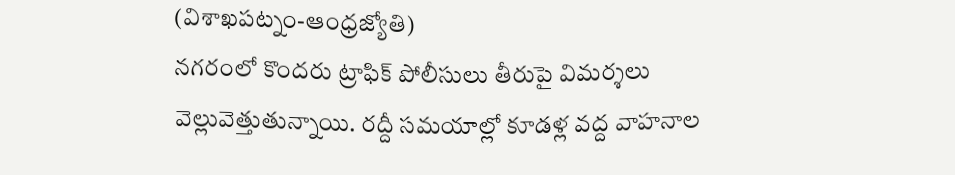(విశాఖపట్నం-ఆంధ్రజ్యోతి)
నగరంలో కొందరు ట్రాఫిక్ పోలీసులు తీరుపై విమర్శలు వెల్లువెత్తుతున్నాయి. రద్దీ సమయాల్లో కూడళ్ల వద్ద వాహనాల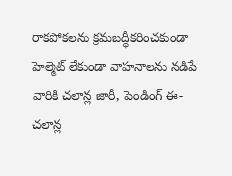రాకపోకలను క్రమబద్ధీకరించకుండా హెల్మెట్ లేకుండా వాహనాలను నడిపే వారికి చలాన్ల జారీ, పెండింగ్ ఈ-చలాన్ల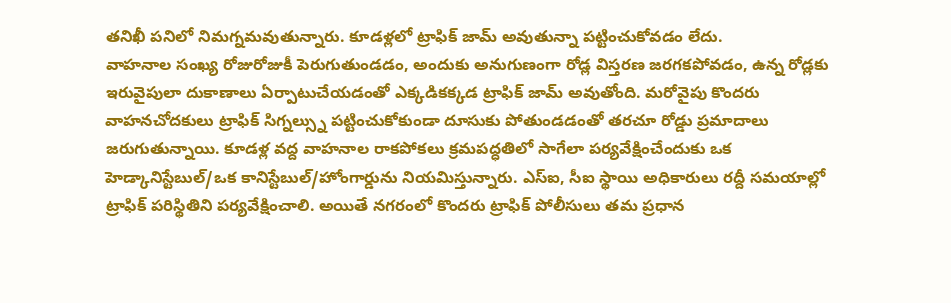తనిఖీ పనిలో నిమగ్నమవుతున్నారు. కూడళ్లలో ట్రాఫిక్ జామ్ అవుతున్నా పట్టించుకోవడం లేదు.
వాహనాల సంఖ్య రోజురోజుకీ పెరుగుతుండడం, అందుకు అనుగుణంగా రోడ్ల విస్తరణ జరగకపోవడం, ఉన్న రోడ్లకు ఇరువైపులా దుకాణాలు ఏర్పాటుచేయడంతో ఎక్కడికక్కడ ట్రాఫిక్ జామ్ అవుతోంది. మరోవైపు కొందరు వాహనచోదకులు ట్రాఫిక్ సిగ్నల్స్ను పట్టించుకోకుండా దూసుకు పోతుండడంతో తరచూ రోడ్డు ప్రమాదాలు జరుగుతున్నాయి. కూడళ్ల వద్ద వాహనాల రాకపోకలు క్రమపద్ధతిలో సాగేలా పర్యవేక్షించేందుకు ఒక హెడ్కానిస్టేబుల్/ఒక కానిస్టేబుల్/హోంగార్డును నియమిస్తున్నారు. ఎస్ఐ, సీఐ స్థాయి అధికారులు రద్దీ సమయాల్లో ట్రాఫిక్ పరిస్థితిని పర్యవేక్షించాలి. అయితే నగరంలో కొందరు ట్రాఫిక్ పోలీసులు తమ ప్రధాన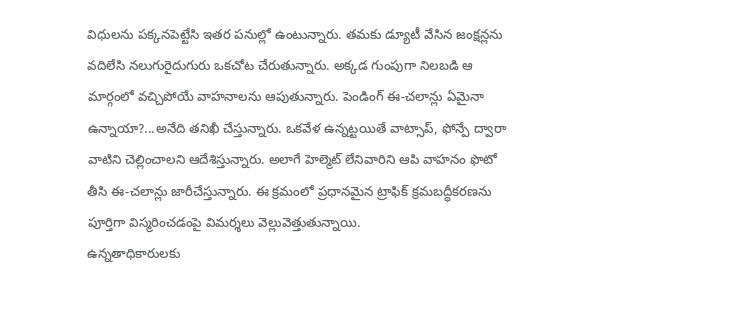విధులను పక్కనపెట్టేసి ఇతర పనుల్లో ఉంటున్నారు. తమకు డ్యూటీ వేసిన జంక్షన్లను వదిలేసి నలుగురైదుగురు ఒకచోట చేరుతున్నారు. అక్కడ గుంపుగా నిలబడి ఆ మార్గంలో వచ్చిపోయే వాహనాలను ఆపుతున్నారు. పెండింగ్ ఈ-చలాన్లు ఏమైనా ఉన్నాయా?...అనేది తనిఖీ చేస్తున్నారు. ఒకవేళ ఉన్నట్టయితే వాట్సాప్, ఫోన్పే ద్వారా వాటిని చెల్లించాలని ఆదేశిస్తున్నారు. అలాగే హెల్మెట్ లేనివారిని ఆపి వాహనం ఫొటో తీసి ఈ-చలాన్లు జారీచేస్తున్నారు. ఈ క్రమంలో ప్రధానమైన ట్రాఫిక్ క్రమబద్ధీకరణను పూర్తిగా విస్మరించడంపై విమర్శలు వెల్లువెత్తుతున్నాయి.
ఉన్నతాధికారులకు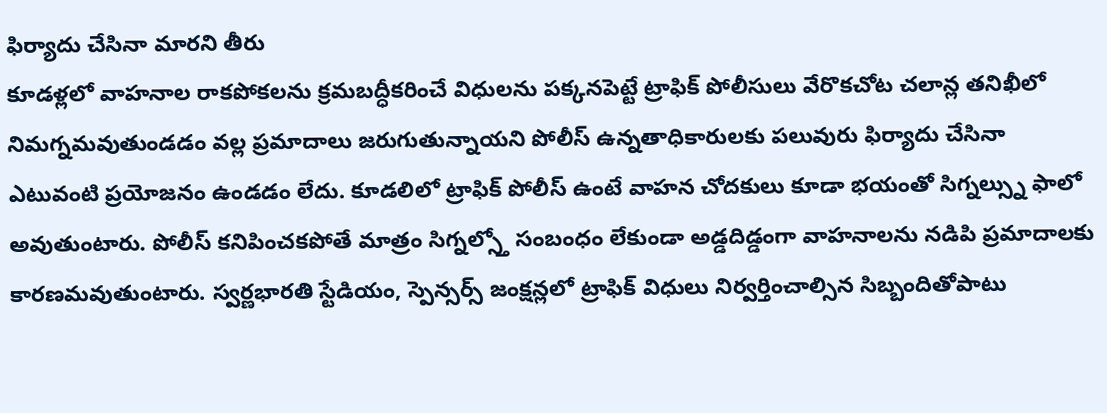ఫిర్యాదు చేసినా మారని తీరు
కూడళ్లలో వాహనాల రాకపోకలను క్రమబద్ధీకరించే విధులను పక్కనపెట్టే ట్రాఫిక్ పోలీసులు వేరొకచోట చలాన్ల తనిఖీలో నిమగ్నమవుతుండడం వల్ల ప్రమాదాలు జరుగుతున్నాయని పోలీస్ ఉన్నతాధికారులకు పలువురు ఫిర్యాదు చేసినా ఎటువంటి ప్రయోజనం ఉండడం లేదు. కూడలిలో ట్రాఫిక్ పోలీస్ ఉంటే వాహన చోదకులు కూడా భయంతో సిగ్నల్స్ను ఫాలో అవుతుంటారు. పోలీస్ కనిపించకపోతే మాత్రం సిగ్నల్స్తో సంబంధం లేకుండా అడ్డదిడ్డంగా వాహనాలను నడిపి ప్రమాదాలకు కారణమవుతుంటారు. స్వర్ణభారతి స్టేడియం, స్పెన్సర్స్ జంక్షన్లలో ట్రాఫిక్ విధులు నిర్వర్తించాల్సిన సిబ్బందితోపాటు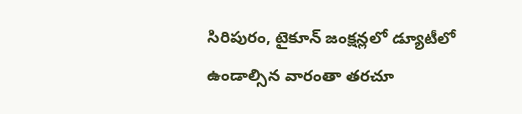సిరిపురం, టైకూన్ జంక్షన్లలో డ్యూటీలో ఉండాల్సిన వారంతా తరచూ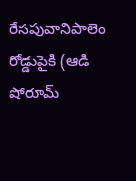రేసపువానిపాలెం రోడ్డుపైకి (ఆడి షోరూమ్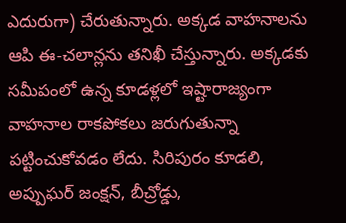ఎదురుగా) చేరుతున్నారు. అక్కడ వాహనాలను ఆపి ఈ-చలాన్లను తనిఖీ చేస్తున్నారు. అక్కడకు సమీపంలో ఉన్న కూడళ్లలో ఇష్టారాజ్యంగా వాహనాల రాకపోకలు జరుగుతున్నా పట్టించుకోవడం లేదు. సిరిపురం కూడలి, అప్పుఘర్ జంక్షన్, బీచ్రోడ్డు,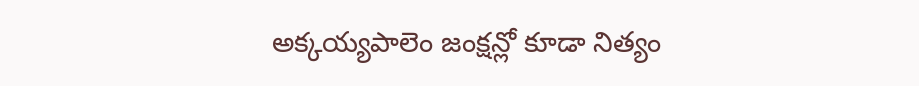అక్కయ్యపాలెం జంక్షన్లో కూడా నిత్యం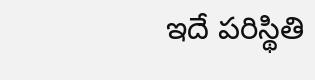ఇదే పరిస్థితి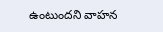ఉంటుందని వాహన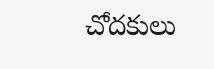చోదకులు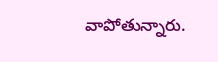వాపోతున్నారు.